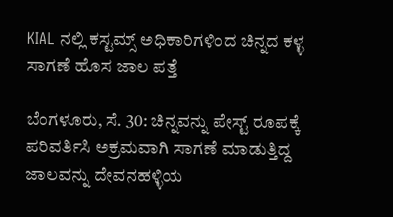KIAL ನಲ್ಲಿ ಕಸ್ಟಮ್ಸ್ ಅಧಿಕಾರಿಗಳಿಂದ ಚಿನ್ನದ ಕಳ್ಳ ಸಾಗಣೆ ಹೊಸ ಜಾಲ ಪತ್ತೆ

ಬೆಂಗಳೂರು, ಸೆ. 30: ಚಿನ್ನವನ್ನು ಪೇಸ್ಟ್ ರೂಪಕ್ಕೆ ಪರಿವರ್ತಿಸಿ ಅಕ್ರಮವಾಗಿ ಸಾಗಣೆ ಮಾಡುತ್ತಿದ್ದ ಜಾಲವನ್ನು ದೇವನಹಳ್ಳಿಯ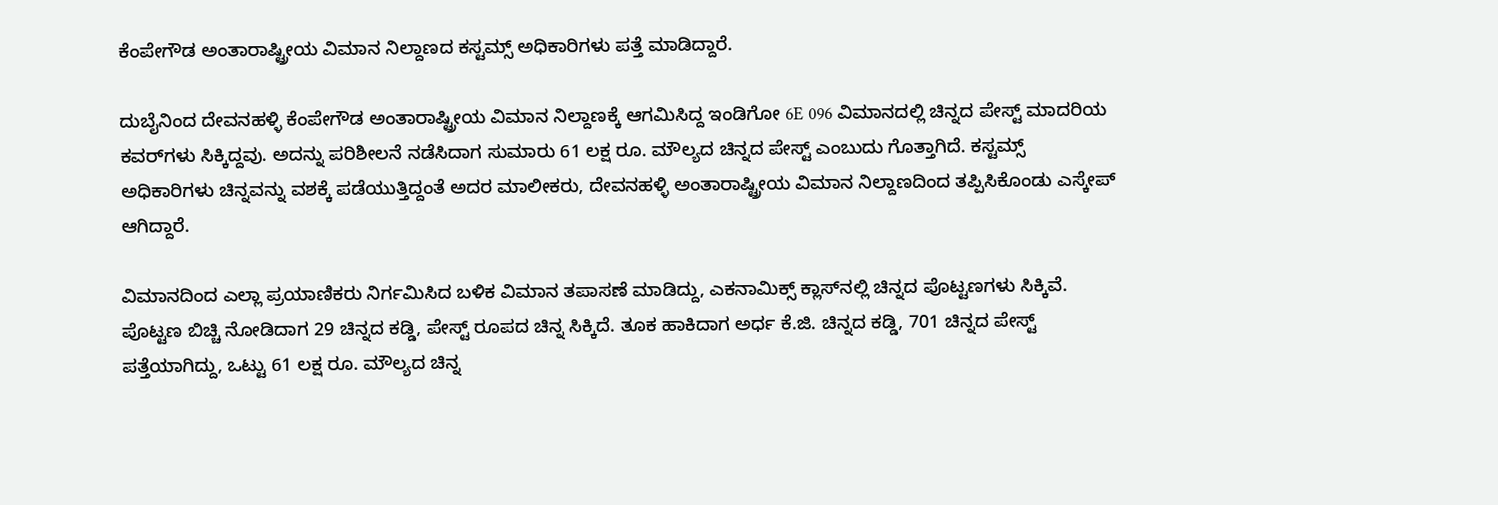ಕೆಂಪೇಗೌಡ ಅಂತಾರಾಷ್ಟ್ರೀಯ ವಿಮಾನ ನಿಲ್ದಾಣದ ಕಸ್ಟಮ್ಸ್ ಅಧಿಕಾರಿಗಳು ಪತ್ತೆ ಮಾಡಿದ್ದಾರೆ.

ದುಬೈನಿಂದ ದೇವನಹಳ್ಳಿ ಕೆಂಪೇಗೌಡ ಅಂತಾರಾಷ್ಟ್ರೀಯ ವಿಮಾನ ನಿಲ್ದಾಣಕ್ಕೆ ಆಗಮಿಸಿದ್ದ ಇಂಡಿಗೋ 6E 096 ವಿಮಾನದಲ್ಲಿ ಚಿನ್ನದ ಪೇಸ್ಟ್ ಮಾದರಿಯ ಕವರ್‌ಗಳು ಸಿಕ್ಕಿದ್ದವು. ಅದನ್ನು ಪರಿಶೀಲನೆ ನಡೆಸಿದಾಗ ಸುಮಾರು 61 ಲಕ್ಷ ರೂ. ಮೌಲ್ಯದ ಚಿನ್ನದ ಪೇಸ್ಟ್ ಎಂಬುದು ಗೊತ್ತಾಗಿದೆ. ಕಸ್ಟಮ್ಸ್ ಅಧಿಕಾರಿಗಳು ಚಿನ್ನವನ್ನು ವಶಕ್ಕೆ ಪಡೆಯುತ್ತಿದ್ದಂತೆ ಅದರ ಮಾಲೀಕರು, ದೇವನಹಳ್ಳಿ ಅಂತಾರಾಷ್ಟ್ರೀಯ ವಿಮಾನ ನಿಲ್ದಾಣದಿಂದ ತಪ್ಪಿಸಿಕೊಂಡು ಎಸ್ಕೇಪ್ ಆಗಿದ್ದಾರೆ.

ವಿಮಾನದಿಂದ ಎಲ್ಲಾ ಪ್ರಯಾಣಿಕರು ನಿರ್ಗಮಿಸಿದ ಬಳಿಕ ವಿಮಾನ ತಪಾಸಣೆ ಮಾಡಿದ್ದು, ಎಕನಾಮಿಕ್ಸ್ ಕ್ಲಾಸ್‌ನಲ್ಲಿ ಚಿನ್ನದ ಪೊಟ್ಟಣಗಳು ಸಿಕ್ಕಿವೆ. ಪೊಟ್ಟಣ ಬಿಚ್ಚಿ ನೋಡಿದಾಗ 29 ಚಿನ್ನದ ಕಡ್ಡಿ, ಪೇಸ್ಟ್ ರೂಪದ ಚಿನ್ನ ಸಿಕ್ಕಿದೆ. ತೂಕ ಹಾಕಿದಾಗ ಅರ್ಧ ಕೆ.ಜಿ. ಚಿನ್ನದ ಕಡ್ಡಿ, 701 ಚಿನ್ನದ ಪೇಸ್ಟ್ ಪತ್ತೆಯಾಗಿದ್ದು, ಒಟ್ಟು 61 ಲಕ್ಷ ರೂ. ಮೌಲ್ಯದ ಚಿನ್ನ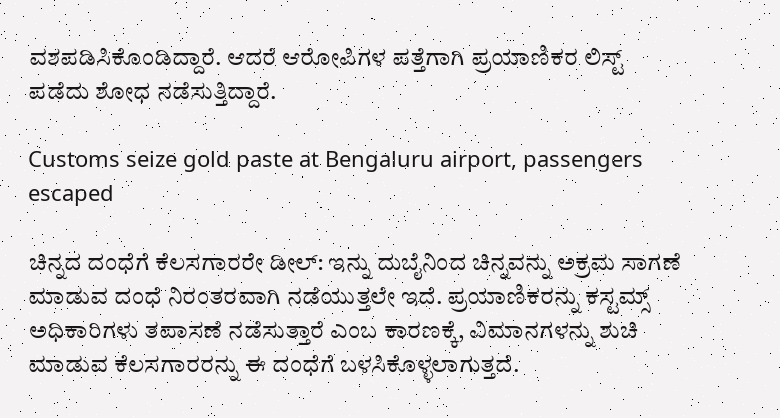ವಶಪಡಿಸಿಕೊಂಡಿದ್ದಾರೆ. ಆದರೆ ಆರೋಪಿಗಳ ಪತ್ತೆಗಾಗಿ ಪ್ರಯಾಣಿಕರ ಲಿಸ್ಟ್ ಪಡೆದು ಶೋಧ ನಡೆಸುತ್ತಿದ್ದಾರೆ.

Customs seize gold paste at Bengaluru airport, passengers escaped

ಚಿನ್ನದ ದಂಧೆಗೆ ಕೆಲಸಗಾರರೇ ಡೀಲ್: ಇನ್ನು ದುಬೈನಿಂದ ಚಿನ್ನವನ್ನು ಅಕ್ರಮ ಸಾಗಣೆ ಮಾಡುವ ದಂಧೆ ನಿರಂತರವಾಗಿ ನಡೆಯುತ್ತಲೇ ಇದೆ. ಪ್ರಯಾಣಿಕರನ್ನು ಕಸ್ಟಮ್ಸ್ ಅಧಿಕಾರಿಗಳು ತಪಾಸಣೆ ನಡೆಸುತ್ತಾರೆ ಎಂಬ ಕಾರಣಕ್ಕೆ, ವಿಮಾನಗಳನ್ನು ಶುಚಿ ಮಾಡುವ ಕೆಲಸಗಾರರನ್ನು ಈ ದಂಧೆಗೆ ಬಳಸಿಕೊಳ್ಳಲಾಗುತ್ತದೆ.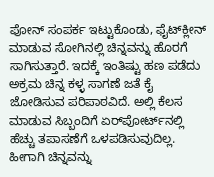ಪೋನ್ ಸಂಪರ್ಕ ಇಟ್ಟುಕೊಂಡು, ಫೈಟ್‌ಕ್ಲೀನ್ ಮಾಡುವ ಸೋಗಿನಲ್ಲಿ ಚಿನ್ನವನ್ನು ಹೊರಗೆ ಸಾಗಿಸುತ್ತಾರೆ. ಇದಕ್ಕೆ ಇಂತಿಷ್ಟು ಹಣ ಪಡೆದು ಅಕ್ರಮ ಚಿನ್ನ ಕಳ್ಳ ಸಾಗಣೆ ಜತೆ ಕೈ ಜೋಡಿಸುವ ಪರಿಪಾಠವಿದೆ. ಅಲ್ಲಿ ಕೆಲಸ ಮಾಡುವ ಸಿಬ್ಬಂದಿಗೆ ಏರ್‌ಪೋರ್ಟ್‌ನಲ್ಲಿ ಹೆಚ್ಚು ತಪಾಸಣೆಗೆ ಒಳಪಡಿಸುವುದಿಲ್ಲ. ಹೀಗಾಗಿ ಚಿನ್ನವನ್ನು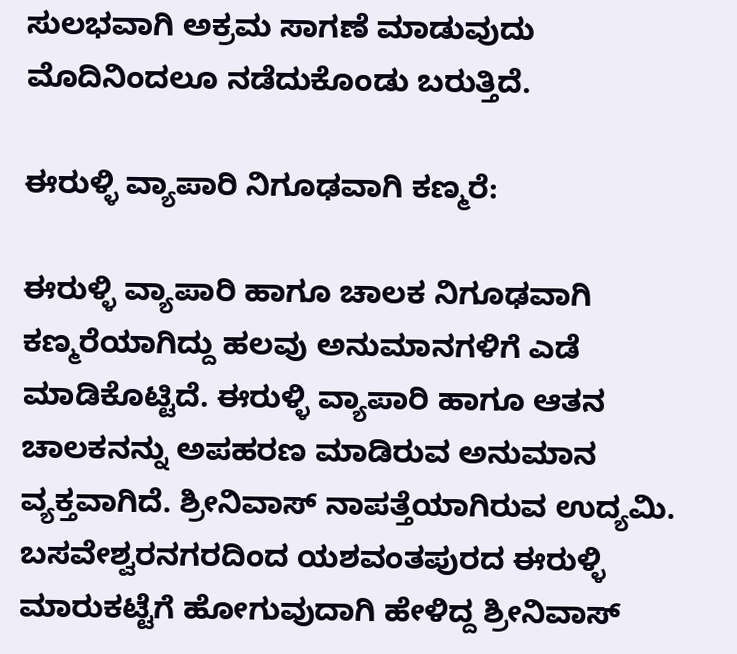ಸುಲಭವಾಗಿ ಅಕ್ರಮ ಸಾಗಣೆ ಮಾಡುವುದು ಮೊದಿನಿಂದಲೂ ನಡೆದುಕೊಂಡು ಬರುತ್ತಿದೆ.

ಈರುಳ್ಳಿ ವ್ಯಾಪಾರಿ ನಿಗೂಢವಾಗಿ ಕಣ್ಮರೆ:

ಈರುಳ್ಳಿ ವ್ಯಾಪಾರಿ ಹಾಗೂ ಚಾಲಕ ನಿಗೂಢವಾಗಿ ಕಣ್ಮರೆಯಾಗಿದ್ದು ಹಲವು ಅನುಮಾನಗಳಿಗೆ ಎಡೆ ಮಾಡಿಕೊಟ್ಟಿದೆ. ಈರುಳ್ಳಿ ವ್ಯಾಪಾರಿ ಹಾಗೂ ಆತನ ಚಾಲಕನನ್ನು ಅಪಹರಣ ಮಾಡಿರುವ ಅನುಮಾನ ವ್ಯಕ್ತವಾಗಿದೆ. ಶ್ರೀನಿವಾಸ್ ನಾಪತ್ತೆಯಾಗಿರುವ ಉದ್ಯಮಿ. ಬಸವೇಶ್ವರನಗರದಿಂದ ಯಶವಂತಪುರದ ಈರುಳ್ಳಿ ಮಾರುಕಟ್ಟೆಗೆ ಹೋಗುವುದಾಗಿ ಹೇಳಿದ್ದ ಶ್ರೀನಿವಾಸ್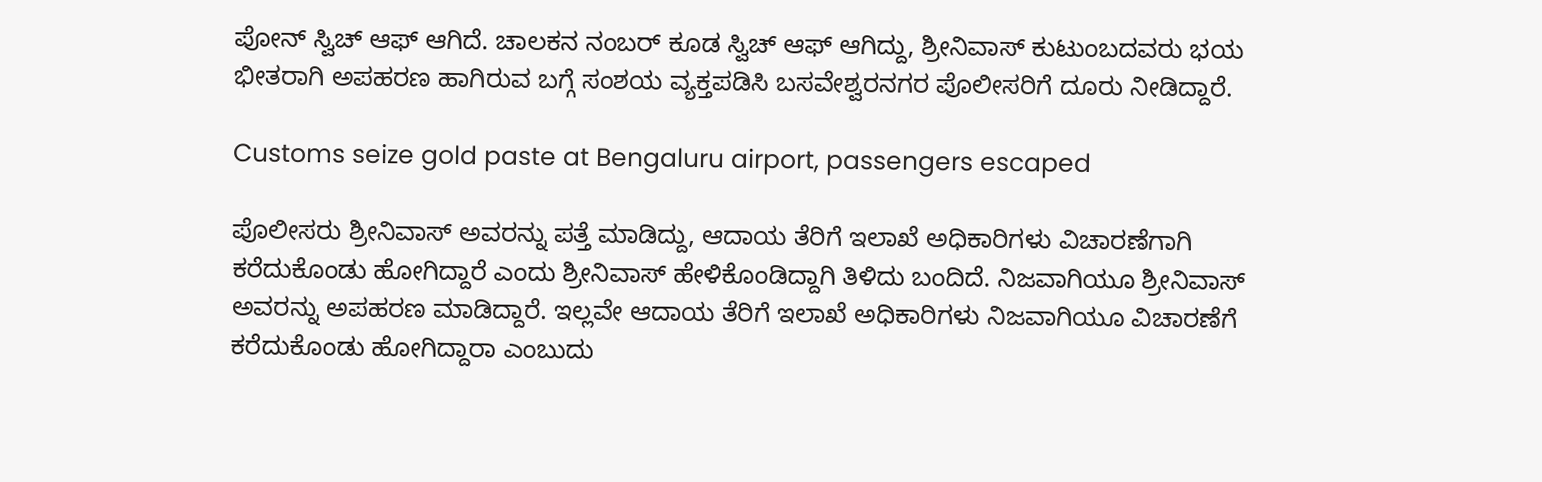ಪೋನ್ ಸ್ವಿಚ್‌ ಆಫ್ ಆಗಿದೆ. ಚಾಲಕನ ನಂಬರ್ ಕೂಡ ಸ್ವಿಚ್ ಆಫ್ ಆಗಿದ್ದು, ಶ್ರೀನಿವಾಸ್ ಕುಟುಂಬದವರು ಭಯ ಭೀತರಾಗಿ ಅಪಹರಣ ಹಾಗಿರುವ ಬಗ್ಗೆ ಸಂಶಯ ವ್ಯಕ್ತಪಡಿಸಿ ಬಸವೇಶ್ವರನಗರ ಪೊಲೀಸರಿಗೆ ದೂರು ನೀಡಿದ್ದಾರೆ.

Customs seize gold paste at Bengaluru airport, passengers escaped

ಪೊಲೀಸರು ಶ್ರೀನಿವಾಸ್ ಅವರನ್ನು ಪತ್ತೆ ಮಾಡಿದ್ದು, ಆದಾಯ ತೆರಿಗೆ ಇಲಾಖೆ ಅಧಿಕಾರಿಗಳು ವಿಚಾರಣೆಗಾಗಿ ಕರೆದುಕೊಂಡು ಹೋಗಿದ್ದಾರೆ ಎಂದು ಶ್ರೀನಿವಾಸ್ ಹೇಳಿಕೊಂಡಿದ್ದಾಗಿ ತಿಳಿದು ಬಂದಿದೆ. ನಿಜವಾಗಿಯೂ ಶ್ರೀನಿವಾಸ್ ಅವರನ್ನು ಅಪಹರಣ ಮಾಡಿದ್ದಾರೆ. ಇಲ್ಲವೇ ಆದಾಯ ತೆರಿಗೆ ಇಲಾಖೆ ಅಧಿಕಾರಿಗಳು ನಿಜವಾಗಿಯೂ ವಿಚಾರಣೆಗೆ ಕರೆದುಕೊಂಡು ಹೋಗಿದ್ದಾರಾ ಎಂಬುದು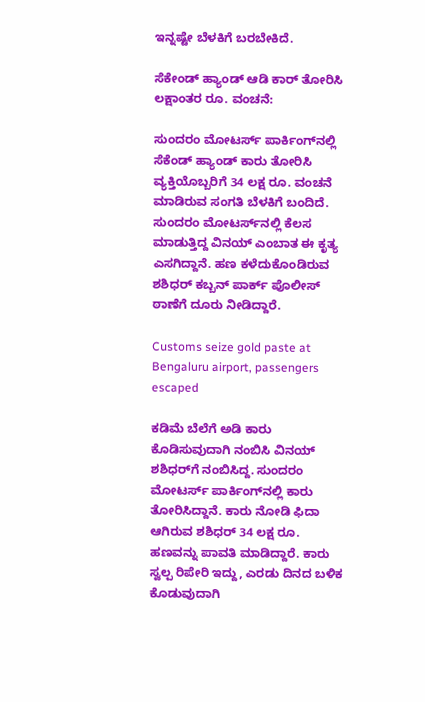ಇನ್ನಷ್ಟೇ ಬೆಳಕಿಗೆ ಬರಬೇಕಿದೆ.

ಸೆಕೇಂಡ್ ಹ್ಯಾಂಡ್ ಆಡಿ ಕಾರ್ ತೋರಿಸಿ ಲಕ್ಷಾಂತರ ರೂ. ವಂಚನೆ:

ಸುಂದರಂ ಮೋಟರ್ಸ್ ಪಾರ್ಕಿಂಗ್‌ನಲ್ಲಿ ಸೆಕೆಂಡ್ ಹ್ಯಾಂಡ್ ಕಾರು ತೋರಿಸಿ ವ್ಯಕ್ತಿಯೊಬ್ಬರಿಗೆ 34 ಲಕ್ಷ ರೂ. ವಂಚನೆ ಮಾಡಿರುವ ಸಂಗತಿ ಬೆಳಕಿಗೆ ಬಂದಿದೆ. ಸುಂದರಂ ಮೋಟರ್ಸ್‌ನಲ್ಲಿ ಕೆಲಸ ಮಾಡುತ್ತಿದ್ದ ವಿನಯ್ ಎಂಬಾತ ಈ ಕೃತ್ಯ ಎಸಗಿದ್ದಾನೆ. ಹಣ ಕಳೆದುಕೊಂಡಿರುವ ಶಶಿಧರ್ ಕಬ್ಬನ್ ಪಾರ್ಕ್ ಪೊಲೀಸ್ ಠಾಣೆಗೆ ದೂರು ನೀಡಿದ್ದಾರೆ.

Customs seize gold paste at Bengaluru airport, passengers escaped

ಕಡಿಮೆ ಬೆಲೆಗೆ ಅಡಿ ಕಾರು ಕೊಡಿಸುವುದಾಗಿ ನಂಬಿಸಿ ವಿನಯ್ ಶಶಿಧರ್‌ಗೆ ನಂಬಿಸಿದ್ದ. ಸುಂದರಂ ಮೋಟರ್ಸ್ ಪಾರ್ಕಿಂಗ್‌ನಲ್ಲಿ ಕಾರು ತೋರಿಸಿದ್ದಾನೆ. ಕಾರು ನೋಡಿ ಫಿದಾ ಆಗಿರುವ ಶಶಿಧರ್ 34 ಲಕ್ಷ ರೂ. ಹಣವನ್ನು ಪಾವತಿ ಮಾಡಿದ್ದಾರೆ. ಕಾರು ಸ್ವಲ್ಪ ರಿಪೇರಿ ಇದ್ದು, ಎರಡು ದಿನದ ಬಳಿಕ ಕೊಡುವುದಾಗಿ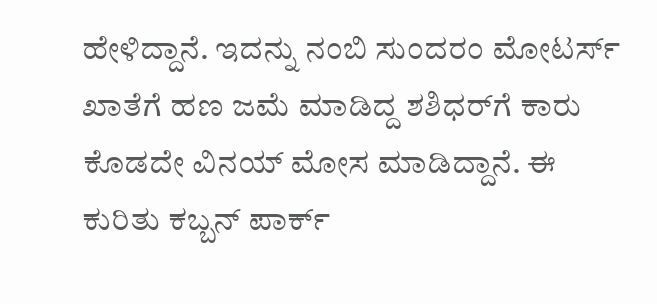ಹೇಳಿದ್ದಾನೆ. ಇದನ್ನು ನಂಬಿ ಸುಂದರಂ ಮೋಟರ್ಸ್ ಖಾತೆಗೆ ಹಣ ಜಮೆ ಮಾಡಿದ್ದ ಶಶಿಧರ್‌ಗೆ ಕಾರು ಕೊಡದೇ ವಿನಯ್ ಮೋಸ ಮಾಡಿದ್ದಾನೆ. ಈ ಕುರಿತು ಕಬ್ಬನ್ ಪಾರ್ಕ್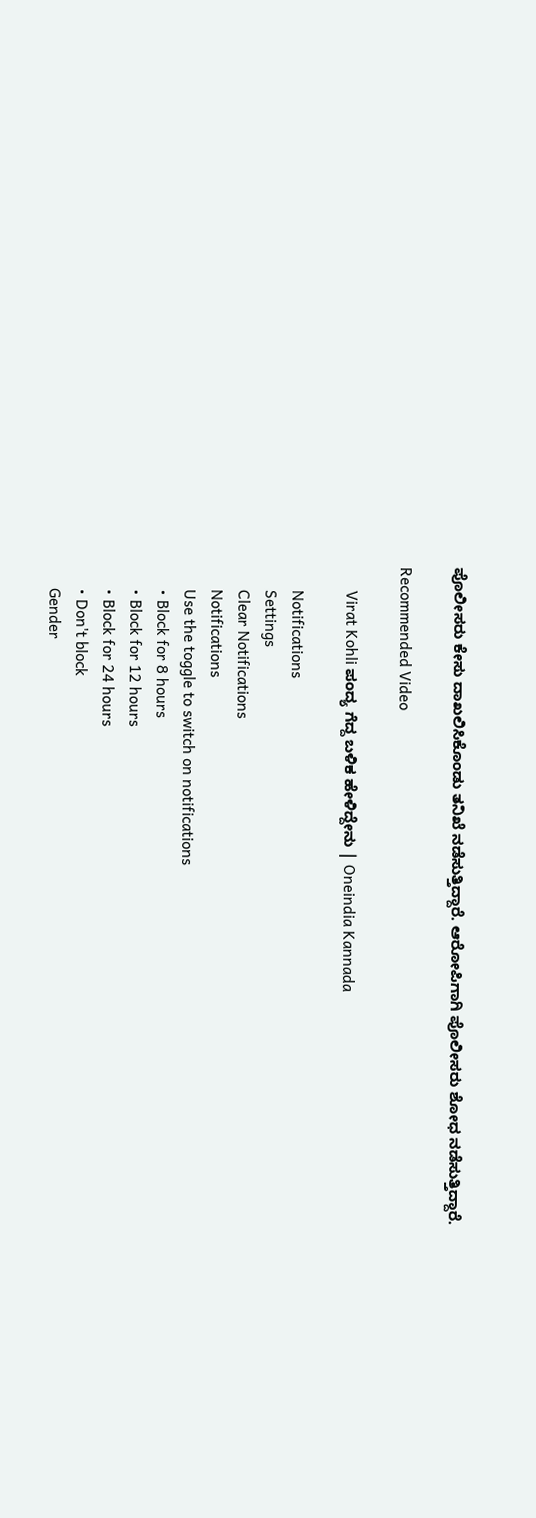ಪೊಲೀಸರು ಕೇಸು ದಾಖಲಿಸಿಕೊಂಡು ತನಿಖೆ ನಡೆಸುತ್ತಿದ್ದಾರೆ. ಆರೋಪಿಗಾಗಿ ಪೊಲೀಸರು ಶೋಧ ನಡೆಸುತ್ತಿದ್ದಾರೆ.

Recommended Video

      Virat Kohli ಪಂದ್ಯ ಗೆದ್ದ ಬಳಿಕ ಹೇಳಿದ್ದೇನು | Oneindia Kannada

      Notifications
      Settings
      Clear Notifications
      Notifications
      Use the toggle to switch on notifications
      • Block for 8 hours
      • Block for 12 hours
      • Block for 24 hours
      • Don't block
      Gender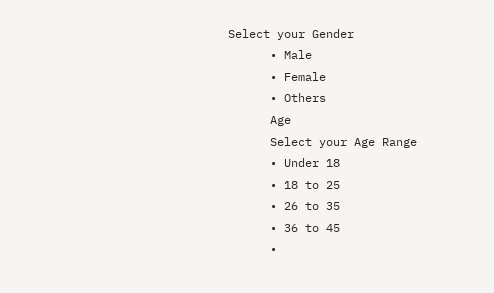Select your Gender
      • Male
      • Female
      • Others
      Age
      Select your Age Range
      • Under 18
      • 18 to 25
      • 26 to 35
      • 36 to 45
      •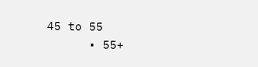45 to 55
      • 55+